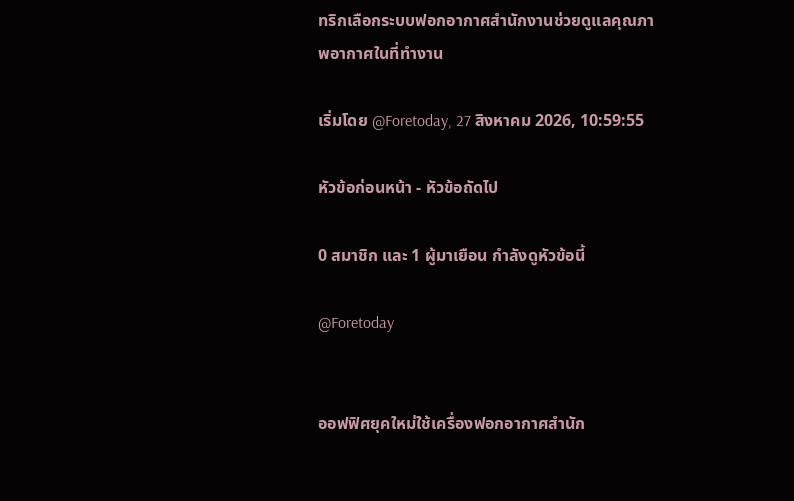ทริกเลือกระบบฟอกอากาศสำนักงานช่วยดูแลคุณภาพอากาศในที่ทำงาน

เริ่มโดย @Foretoday, 27 สิงหาคม 2026, 10:59:55

หัวข้อก่อนหน้า - หัวข้อถัดไป

0 สมาชิก และ 1 ผู้มาเยือน กำลังดูหัวข้อนี้

@Foretoday


ออฟฟิศยุคใหม่ใช้เครื่องฟอกอากาศสำนัก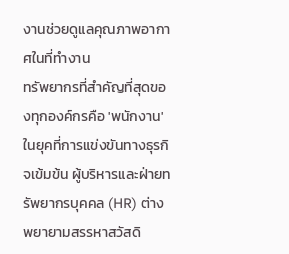งานช่วยดูแลคุณภาพอากาศในที่ทำงาน
ทรัพยากรที่สำคัญที่สุดของทุกองค์กรคือ 'พนักงาน' ในยุคที่การแข่งขันทางธุรกิจเข้มข้น ผู้บริหารและฝ่ายทรัพยากรบุคคล (HR) ต่างพยายามสรรหาสวัสดิ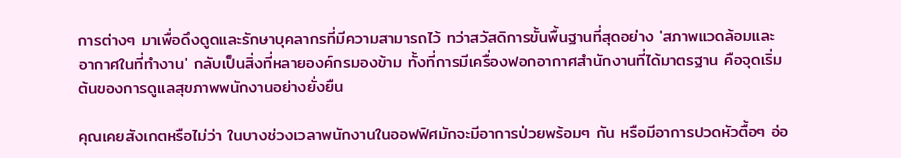การต่างๆ มาเพื่อดึงดูดและรักษาบุคลากรที่มีความสามารถไว้ ทว่าสวัสดิการขั้นพื้นฐานที่สุดอย่าง 'สภาพแวดล้อมและอากาศในที่ทำงาน' กลับเป็นสิ่งที่หลายองค์กรมองข้าม ทั้งที่การมีเครื่องฟอกอากาศสำนักงานที่ได้มาตรฐาน คือจุดเริ่มต้นของการดูแลสุขภาพพนักงานอย่างยั่งยืน

คุณเคยสังเกตหรือไม่ว่า ในบางช่วงเวลาพนักงานในออฟฟิศมักจะมีอาการป่วยพร้อมๆ กัน หรือมีอาการปวดหัวตื้อๆ อ่อ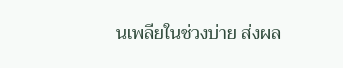นเพลียในช่วงบ่าย ส่งผล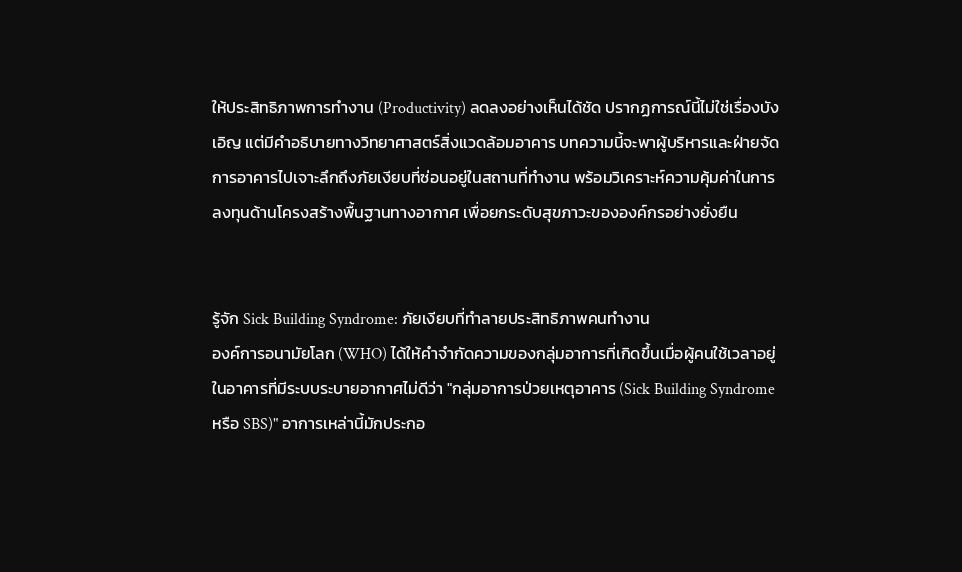ให้ประสิทธิภาพการทำงาน (Productivity) ลดลงอย่างเห็นได้ชัด ปรากฏการณ์นี้ไม่ใช่เรื่องบังเอิญ แต่มีคำอธิบายทางวิทยาศาสตร์สิ่งแวดล้อมอาคาร บทความนี้จะพาผู้บริหารและฝ่ายจัดการอาคารไปเจาะลึกถึงภัยเงียบที่ซ่อนอยู่ในสถานที่ทำงาน พร้อมวิเคราะห์ความคุ้มค่าในการลงทุนด้านโครงสร้างพื้นฐานทางอากาศ เพื่อยกระดับสุขภาวะขององค์กรอย่างยั่งยืน


รู้จัก Sick Building Syndrome: ภัยเงียบที่ทำลายประสิทธิภาพคนทำงาน
องค์การอนามัยโลก (WHO) ได้ให้คำจำกัดความของกลุ่มอาการที่เกิดขึ้นเมื่อผู้คนใช้เวลาอยู่ในอาคารที่มีระบบระบายอากาศไม่ดีว่า "กลุ่มอาการป่วยเหตุอาคาร (Sick Building Syndrome หรือ SBS)" อาการเหล่านี้มักประกอ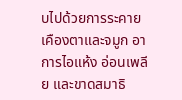บไปด้วยการระคายเคืองตาและจมูก อาการไอแห้ง อ่อนเพลีย และขาดสมาธิ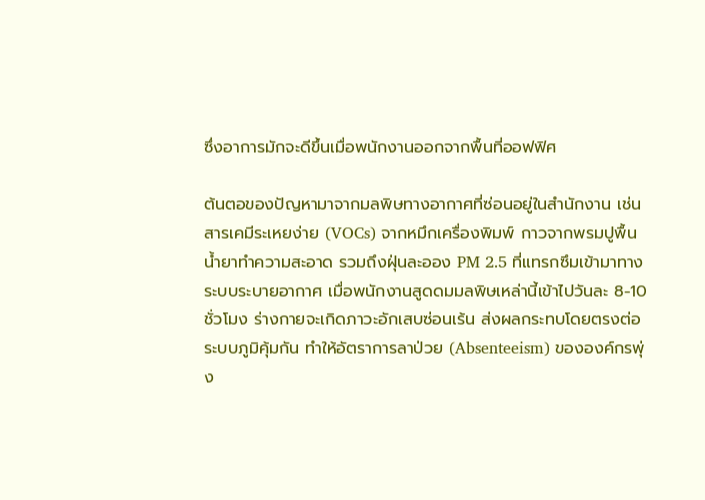ซึ่งอาการมักจะดีขึ้นเมื่อพนักงานออกจากพื้นที่ออฟฟิศ

ต้นตอของปัญหามาจากมลพิษทางอากาศที่ซ่อนอยู่ในสำนักงาน เช่น สารเคมีระเหยง่าย (VOCs) จากหมึกเครื่องพิมพ์ กาวจากพรมปูพื้น น้ำยาทำความสะอาด รวมถึงฝุ่นละออง PM 2.5 ที่แทรกซึมเข้ามาทางระบบระบายอากาศ เมื่อพนักงานสูดดมมลพิษเหล่านี้เข้าไปวันละ 8-10 ชั่วโมง ร่างกายจะเกิดภาวะอักเสบซ่อนเร้น ส่งผลกระทบโดยตรงต่อระบบภูมิคุ้มกัน ทำให้อัตราการลาป่วย (Absenteeism) ขององค์กรพุ่ง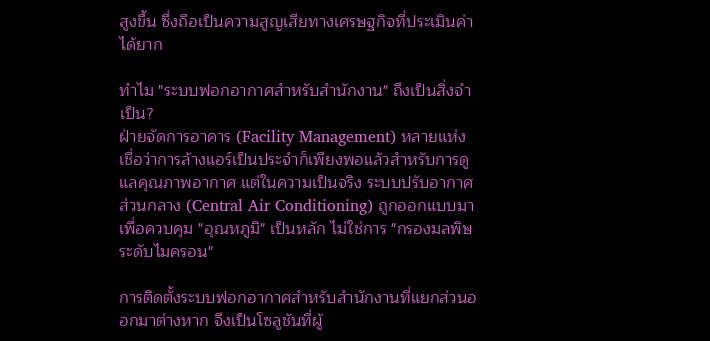สูงขึ้น ซึ่งถือเป็นความสูญเสียทางเศรษฐกิจที่ประเมินค่าได้ยาก

ทำไม "ระบบฟอกอากาศสำหรับสำนักงาน" ถึงเป็นสิ่งจำเป็น?
ฝ่ายจัดการอาคาร (Facility Management) หลายแห่งเชื่อว่าการล้างแอร์เป็นประจำก็เพียงพอแล้วสำหรับการดูแลคุณภาพอากาศ แต่ในความเป็นจริง ระบบปรับอากาศส่วนกลาง (Central Air Conditioning) ถูกออกแบบมาเพื่อควบคุม "อุณหภูมิ" เป็นหลัก ไม่ใช่การ "กรองมลพิษระดับไมครอน"

การติดตั้งระบบฟอกอากาศสำหรับสำนักงานที่แยกส่วนออกมาต่างหาก จึงเป็นโซลูชันที่ผู้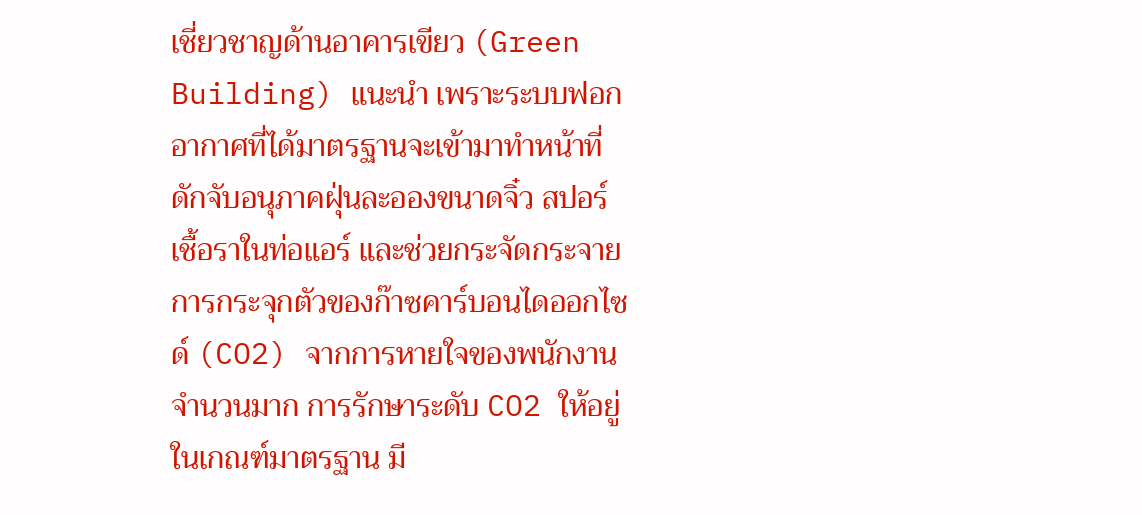เชี่ยวชาญด้านอาคารเขียว (Green Building) แนะนำ เพราะระบบฟอกอากาศที่ได้มาตรฐานจะเข้ามาทำหน้าที่ดักจับอนุภาคฝุ่นละอองขนาดจิ๋ว สปอร์เชื้อราในท่อแอร์ และช่วยกระจัดกระจายการกระจุกตัวของก๊าซคาร์บอนไดออกไซด์ (CO2) จากการหายใจของพนักงานจำนวนมาก การรักษาระดับ CO2 ให้อยู่ในเกณฑ์มาตรฐาน มี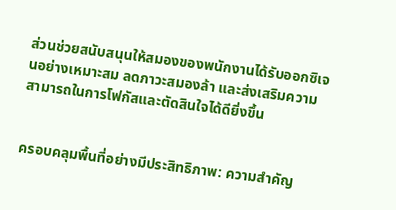ส่วนช่วยสนับสนุนให้สมองของพนักงานได้รับออกซิเจนอย่างเหมาะสม ลดภาวะสมองล้า และส่งเสริมความสามารถในการโฟกัสและตัดสินใจได้ดียิ่งขึ้น


ครอบคลุมพื้นที่อย่างมีประสิทธิภาพ: ความสำคัญ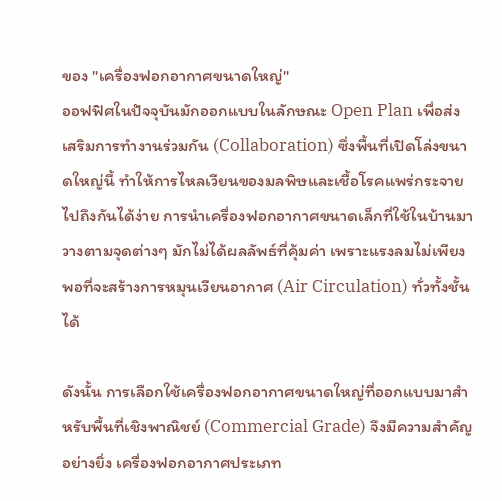ของ "เครื่องฟอกอากาศขนาดใหญ่"
ออฟฟิศในปัจจุบันมักออกแบบในลักษณะ Open Plan เพื่อส่งเสริมการทำงานร่วมกัน (Collaboration) ซึ่งพื้นที่เปิดโล่งขนาดใหญ่นี้ ทำให้การไหลเวียนของมลพิษและเชื้อโรคแพร่กระจายไปถึงกันได้ง่าย การนำเครื่องฟอกอากาศขนาดเล็กที่ใช้ในบ้านมาวางตามจุดต่างๆ มักไม่ได้ผลลัพธ์ที่คุ้มค่า เพราะแรงลมไม่เพียงพอที่จะสร้างการหมุนเวียนอากาศ (Air Circulation) ทั่วทั้งชั้นได้

ดังนั้น การเลือกใช้เครื่องฟอกอากาศขนาดใหญ่ที่ออกแบบมาสำหรับพื้นที่เชิงพาณิชย์ (Commercial Grade) จึงมีความสำคัญอย่างยิ่ง เครื่องฟอกอากาศประเภท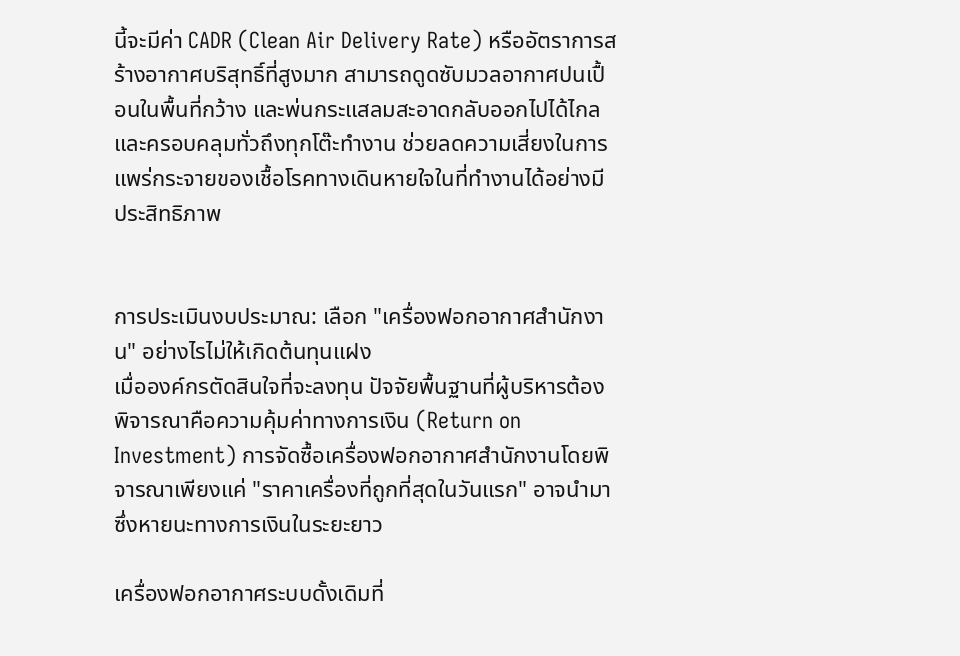นี้จะมีค่า CADR (Clean Air Delivery Rate) หรืออัตราการสร้างอากาศบริสุทธิ์ที่สูงมาก สามารถดูดซับมวลอากาศปนเปื้อนในพื้นที่กว้าง และพ่นกระแสลมสะอาดกลับออกไปได้ไกลและครอบคลุมทั่วถึงทุกโต๊ะทำงาน ช่วยลดความเสี่ยงในการแพร่กระจายของเชื้อโรคทางเดินหายใจในที่ทำงานได้อย่างมีประสิทธิภาพ


การประเมินงบประมาณ: เลือก "เครื่องฟอกอากาศสำนักงาน" อย่างไรไม่ให้เกิดต้นทุนแฝง
เมื่อองค์กรตัดสินใจที่จะลงทุน ปัจจัยพื้นฐานที่ผู้บริหารต้องพิจารณาคือความคุ้มค่าทางการเงิน (Return on Investment) การจัดซื้อเครื่องฟอกอากาศสำนักงานโดยพิจารณาเพียงแค่ "ราคาเครื่องที่ถูกที่สุดในวันแรก" อาจนำมาซึ่งหายนะทางการเงินในระยะยาว

เครื่องฟอกอากาศระบบดั้งเดิมที่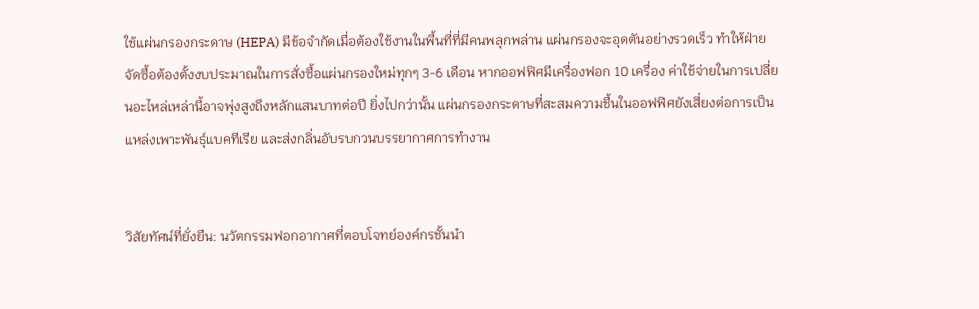ใช้แผ่นกรองกระดาษ (HEPA) มีข้อจำกัดเมื่อต้องใช้งานในพื้นที่ที่มีคนพลุกพล่าน แผ่นกรองจะอุดตันอย่างรวดเร็ว ทำให้ฝ่ายจัดซื้อต้องตั้งงบประมาณในการสั่งซื้อแผ่นกรองใหม่ทุกๆ 3-6 เดือน หากออฟฟิศมีเครื่องฟอก 10 เครื่อง ค่าใช้จ่ายในการเปลี่ยนอะไหล่เหล่านี้อาจพุ่งสูงถึงหลักแสนบาทต่อปี ยิ่งไปกว่านั้น แผ่นกรองกระดาษที่สะสมความชื้นในออฟฟิศยังเสี่ยงต่อการเป็นแหล่งเพาะพันธุ์แบคทีเรีย และส่งกลิ่นอับรบกวนบรรยากาศการทำงาน


วิสัยทัศน์ที่ยั่งยืน: นวัตกรรมฟอกอากาศที่ตอบโจทย์องค์กรชั้นนำ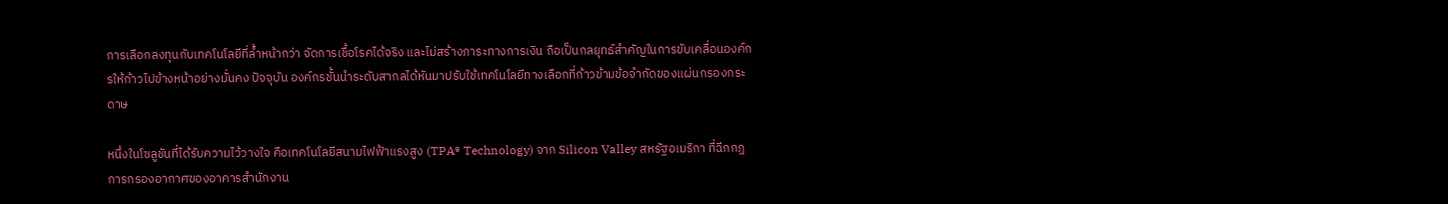การเลือกลงทุนกับเทคโนโลยีที่ล้ำหน้ากว่า จัดการเชื้อโรคได้จริง และไม่สร้างภาระทางการเงิน ถือเป็นกลยุทธ์สำคัญในการขับเคลื่อนองค์กรให้ก้าวไปข้างหน้าอย่างมั่นคง ปัจจุบัน องค์กรชั้นนำระดับสากลได้หันมาปรับใช้เทคโนโลยีทางเลือกที่ก้าวข้ามข้อจำกัดของแผ่นกรองกระดาษ

หนึ่งในโซลูชันที่ได้รับความไว้วางใจ คือเทคโนโลยีสนามไฟฟ้าแรงสูง (TPA® Technology) จาก Silicon Valley สหรัฐอเมริกา ที่ฉีกกฎการกรองอากาศของอาคารสำนักงาน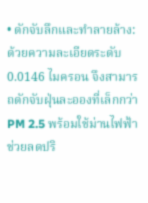• ดักจับลึกและทำลายล้าง: ด้วยความละเอียดระดับ 0.0146 ไมครอน จึงสามารถดักจับฝุ่นละอองที่เล็กกว่า PM 2.5 พร้อมใช้ม่านไฟฟ้าช่วยลดปริ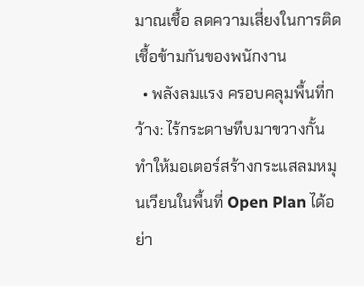มาณเชื้อ ลดความเสี่ยงในการติดเชื้อข้ามกันของพนักงาน
  • พลังลมแรง ครอบคลุมพื้นที่กว้าง: ไร้กระดาษทึบมาขวางกั้น ทำให้มอเตอร์สร้างกระแสลมหมุนเวียนในพื้นที่ Open Plan ได้อย่า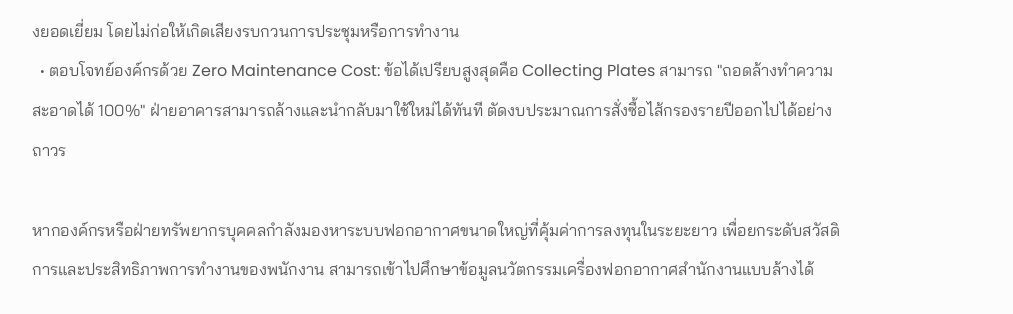งยอดเยี่ยม โดยไม่ก่อให้เกิดเสียงรบกวนการประชุมหรือการทำงาน
  • ตอบโจทย์องค์กรด้วย Zero Maintenance Cost: ข้อได้เปรียบสูงสุดคือ Collecting Plates สามารถ "ถอดล้างทำความสะอาดได้ 100%" ฝ่ายอาคารสามารถล้างและนำกลับมาใช้ใหม่ได้ทันที ตัดงบประมาณการสั่งซื้อไส้กรองรายปีออกไปได้อย่างถาวร

หากองค์กรหรือฝ่ายทรัพยากรบุคคลกำลังมองหาระบบฟอกอากาศขนาดใหญ่ที่คุ้มค่าการลงทุนในระยะยาว เพื่อยกระดับสวัสดิการและประสิทธิภาพการทำงานของพนักงาน สามารถเข้าไปศึกษาข้อมูลนวัตกรรมเครื่องฟอกอากาศสำนักงานแบบล้างได้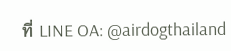ที่ LINE OA: @airdogthailand